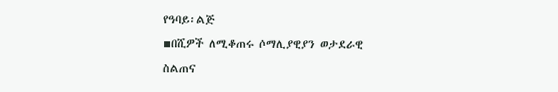የዓባይ፡ልጅ
▪በሺዎች ለሚቆጠሩ ሶማሊያዊያን ወታደራዊ ስልጠና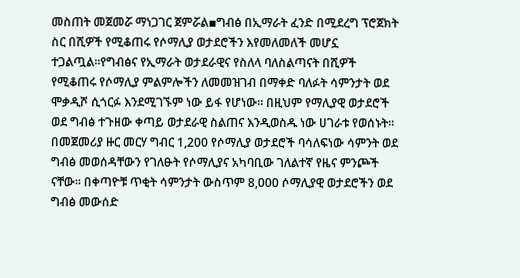መስጠት መጀመሯ ማነጋገር ጀምሯል▪ግብፅ በኢማራት ፈንድ በሚደረግ ፕሮጀክት ስር በሺዎች የሚቆጠሩ የሶማሊያ ወታደሮችን እየመለመለች መሆኗ ተጋልጧል።የግብፅና የኢማራት ወታደራዊና የስለላ ባለስልጣናት በሺዎች የሚቆጠሩ የሶማሊያ ምልምሎችን ለመመዝገብ በማቀድ ባለፉት ሳምንታት ወደ ሞቃዲሾ ሲጎርፉ እንደሚገኙም ነው ይፋ የሆነው። በዚህም የማሊያዊ ወታደሮች ወደ ግብፅ ተጉዘው ቀጣይ ወታደራዊ ስልጠና እንዲወስዱ ነው ሀገራቱ የወሰኑት። በመጀመሪያ ዙር መርሃ ግብር 1,200 የሶማሊያ ወታደሮች ባሳለፍነው ሳምንት ወደ ግብፅ መወሰዳቸውን የገለፁት የሶማሊያና አካባቢው ገለልተኛ የዜና ምንጮች ናቸው። በቀጣዮቹ ጥቂት ሳምንታት ውስጥም 8,000 ሶማሊያዊ ወታደሮችን ወደ ግብፅ መውሰድ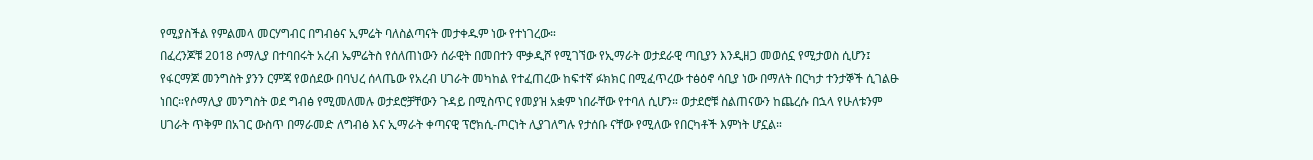የሚያስችል የምልመላ መርሃግብር በግብፅና ኢምሬት ባለስልጣናት መታቀዱም ነው የተነገረው።
በፈረንጆቹ 2018 ሶማሊያ በተባበሩት አረብ ኤምሬትስ የሰለጠነውን ሰራዊት በመበተን ሞቃዲሾ የሚገኘው የኢማራት ወታደራዊ ጣቢያን እንዲዘጋ መወሰኗ የሚታወስ ሲሆን፤ የፋርማጆ መንግስት ያንን ርምጃ የወሰደው በባህረ ሰላጤው የአረብ ሀገራት መካከል የተፈጠረው ከፍተኛ ፉክክር በሚፈጥረው ተፅዕኖ ሳቢያ ነው በማለት በርካታ ተንታኞች ሲገልፁ ነበር።የሶማሊያ መንግስት ወደ ግብፅ የሚመለመሉ ወታደሮቻቸውን ጉዳይ በሚስጥር የመያዝ አቋም ነበራቸው የተባለ ሲሆን። ወታደሮቹ ስልጠናውን ከጨረሱ በኋላ የሁለቱንም ሀገራት ጥቅም በአገር ውስጥ በማራመድ ለግብፅ እና ኢማራት ቀጣናዊ ፕሮክሲ-ጦርነት ሊያገለግሉ የታሰቡ ናቸው የሚለው የበርካቶች እምነት ሆኗል።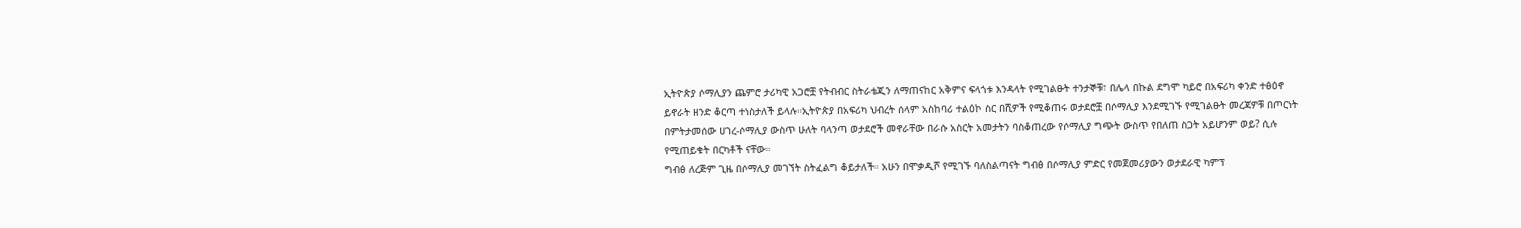ኢትዮጵያ ሶማሊያን ጨምሮ ታሪካዊ አጋሮቿ የትብብር ስትራቴጂን ለማጠናከር አቅምና ፍላጎቱ እንዳላት የሚገልፁት ተንታኞቹ፣ በሌላ በኩል ደግሞ ካይሮ በአፍሪካ ቀንድ ተፅዕኖ ይኖራት ዘንድ ቆርጣ ተነስታለች ይላሉ።ኢትዮጵያ በአፍሪካ ህብረት ሰላም አስከባሪ ተልዕኮ ስር በሺዎች የሚቆጠሩ ወታደሮቿ በሶማሊያ እንደሚገኙ የሚገልፁት መረጃዎቹ በጦርነት በምትታመሰው ሀገረ-ሶማሊያ ውስጥ ሁለት ባላንጣ ወታደሮች መኖራቸው በራሱ አስርት አመታትን ባስቆጠረው የሶማሊያ ግጭት ውስጥ የበለጠ ስጋት አይሆንም ወይ? ሲሉ የሚጠይቁት በርካቶች ናቸው።
ግብፅ ለረጅም ጊዜ በሶማሊያ መገኘት ስትፈልግ ቆይታለች። አሁን በሞቃዲሾ የሚገኙ ባለስልጣናት ግብፅ በሶማሊያ ምድር የመጀመሪያውን ወታደራዊ ካምፕ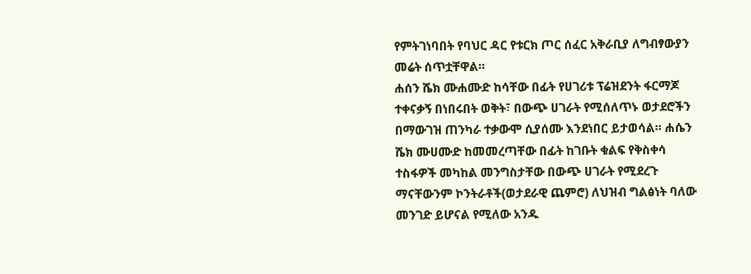የምትገነባበት የባህር ዳር የቱርክ ጦር ሰፈር አቅራቢያ ለግብፃውያን መሬት ሰጥቷቸዋል።
ሐሰን ሼክ ሙሐሙድ ከሳቸው በፊት የሀገሪቱ ፕሬዝደንት ፋርማጆ ተቀናቃኝ በነበሩበት ወቅት፣ በውጭ ሀገራት የሚሰለጥኑ ወታደሮችን በማውገዝ ጠንካራ ተቃውሞ ሲያሰሙ እንደነበር ይታወሳል። ሐሴን ሼክ ሙሀሙድ ከመመረጣቸው በፊት ከገቡት ቁልፍ የቅስቀሳ ተስፋዎች መካከል መንግስታቸው በውጭ ሀገራት የሚደረጉ ማናቸውንም ኮንትራቶች(ወታደራዊ ጨምሮ) ለህዝብ ግልፅነት ባለው መንገድ ይሆናል የሚለው አንዱ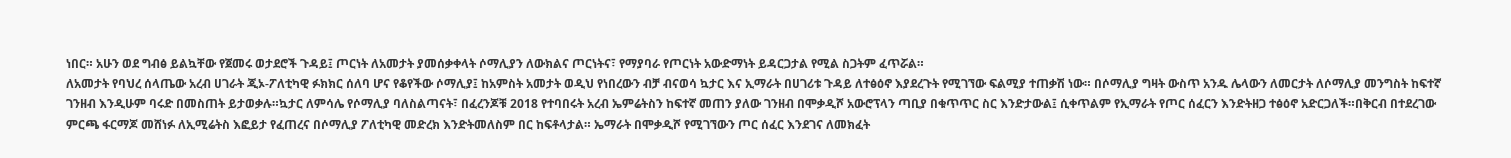ነበር። አሁን ወደ ግብፅ ይልኳቸው የጀመሩ ወታደሮች ጉዳይ፤ ጦርነት ለአመታት ያመሰቃቀላት ሶማሊያን ለውክልና ጦርነትና፣ የማያባራ የጦርነት አውድማነት ይዳርጋታል የሚል ስጋትም ፈጥሯል።
ለአመታት የባህረ ሰላጤው አረብ ሀገራት ጂኦ-ፖለቲካዊ ፉክክር ሰለባ ሆና የቆየችው ሶማሊያ፤ ከአምስት አመታት ወዲህ የነበረውን ብቻ ብናወሳ ኳታር እና ኢማራት በሀገሪቱ ጉዳይ ለተፅዕኖ እያደረጉት የሚገኘው ፍልሚያ ተጠቃሽ ነው። በሶማሊያ ግዛት ውስጥ አንዱ ሌላውን ለመርታት ለሶማሊያ መንግስት ከፍተኛ ገንዘብ እንዲሁም ባሩድ በመስጠት ይታወቃሉ።ኳታር ለምሳሌ የሶማሊያ ባለስልጣናት፣ በፈረንጆቹ 2018 የተባበሩት አረብ ኤምሬትስን ከፍተኛ መጠን ያለው ገንዘብ በሞቃዲሾ አውሮፕላን ጣቢያ በቁጥጥር ስር እንድታውል፤ ሲቀጥልም የኢማራት የጦር ሰፈርን እንድትዘጋ ተፅዕኖ አድርጋለች።በቅርብ በተደረገው ምርጫ ፋርማጆ መሸነፉ ለኢሚሬትስ እፎይታ የፈጠረና በሶማሊያ ፖለቲካዊ መድረክ እንድትመለስም በር ከፍቶላታል። ኤማራት በሞቃዲሾ የሚገኘውን ጦር ሰፈር እንደገና ለመክፈት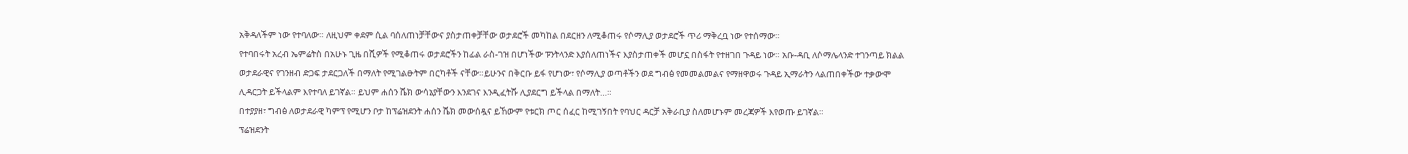አቅዳለችም ነው የተባለው። ለዚህም ቀደም ሲል ባሰለጠነቻቸውና ያስታጠቀቻቸው ወታደሮች መካከል በደርዘን ለሚቆጠሩ የሶማሊያ ወታደሮች ጥሪ ማቅረቧ ነው የተሰማው።
የተባበሩት አረብ ኤምሬትስ በአሁኑ ጊዜ በሺዎች የሚቆጠሩ ወታደሮችን ከፊል ራስ-ገዝ በሆነችው ፑንትላንድ እያሰለጠነችና እያስታጠቀች መሆኗ በስፋት የተዘገበ ጉዳይ ነው። አቡ-ዳቢ ለሶማሌላንድ ተገንጣይ ክልል ወታደራዊና የገንዘብ ድጋፍ ታደርጋለች በማለት የሚገልፁትም በርካቶች ናቸው።ይሁንና በቅርቡ ይፋ የሆነው፣ የሶማሊያ ወጣቶችን ወደ ግብፅ የመመልመልና የማዘዋወሩ ጉዳይ ኢማራትን ላልጠበቀችው ተቃውሞ ሊዳርጋት ይችላልም እየተባለ ይገኛል። ይህም ሐሰን ሼክ ውሳኔያቸውን እንደገና እንዲፈትሹ ሊያደርግ ይችላል በማለት…።
በተያያዘ፣ ግብፅ ለወታደራዊ ካምፕ የሚሆን ቦታ ከፕሬዝደንት ሐሰን ሼክ መውሰዷና ይኸውም የቱርክ ጦር ሰፈር ከሚገኝበት የባህር ዳርቻ አቅራቢያ ስለመሆኑም መረጃዎች እየወጡ ይገኛል።
ፕሬዝደንት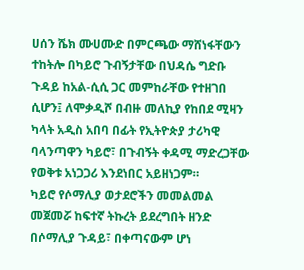ሀሰን ሼክ ሙሀሙድ በምርጫው ማሸነፋቸውን ተከትሎ በካይሮ ጉብኝታቸው በህዳሴ ግድቡ ጉዳይ ከአል-ሲሲ ጋር መምከራቸው የተዘገበ ሲሆን፤ ለሞቃዲሾ በብዙ መለኪያ የከበደ ሚዛን ካላት አዲስ አበባ በፊት የኢትዮጵያ ታሪካዊ ባላንጣዋን ካይሮ፣ በጉብኝት ቀዳሚ ማድረጋቸው የወቅቱ አነጋጋሪ እንደነበር አይዘነጋም።
ካይሮ የሶማሊያ ወታደሮችን መመልመል መጀመሯ ከፍተኛ ትኩረት ይደረግበት ዘንድ በሶማሊያ ጉዳይ፣ በቀጣናውም ሆነ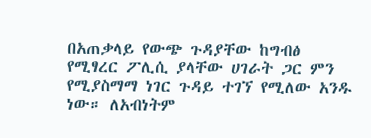በአጠቃላይ የውጭ ጉዳያቸው ከግብፅ የሚፃረር ፖሊሲ ያላቸው ሀገራት ጋር ምን የሚያስማማ ነገር ጉዳይ ተገኘ የሚለው አንዱ ነው። ለአብነትም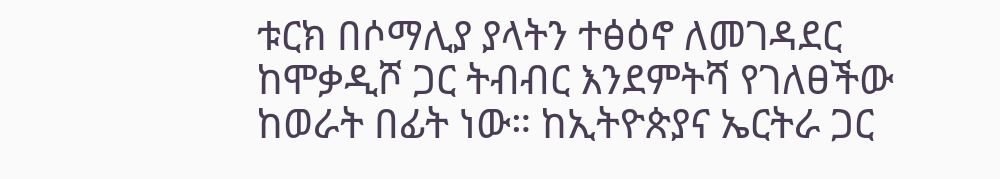ቱርክ በሶማሊያ ያላትን ተፅዕኖ ለመገዳደር ከሞቃዲሾ ጋር ትብብር እንደምትሻ የገለፀችው ከወራት በፊት ነው። ከኢትዮጵያና ኤርትራ ጋር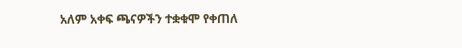አለም አቀፍ ጫናዎችን ተቋቁሞ የቀጠለ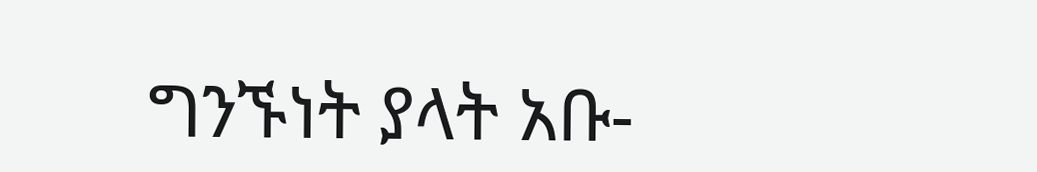ግንኙነት ያላት አቡ-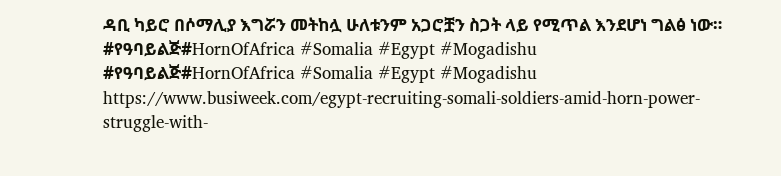ዳቢ ካይሮ በሶማሊያ እግሯን መትከሏ ሁለቱንም አጋሮቿን ስጋት ላይ የሚጥል እንደሆነ ግልፅ ነው።
#የዓባይልጅ#HornOfAfrica #Somalia #Egypt #Mogadishu
#የዓባይልጅ#HornOfAfrica #Somalia #Egypt #Mogadishu
https://www.busiweek.com/egypt-recruiting-somali-soldiers-amid-horn-power-struggle-with-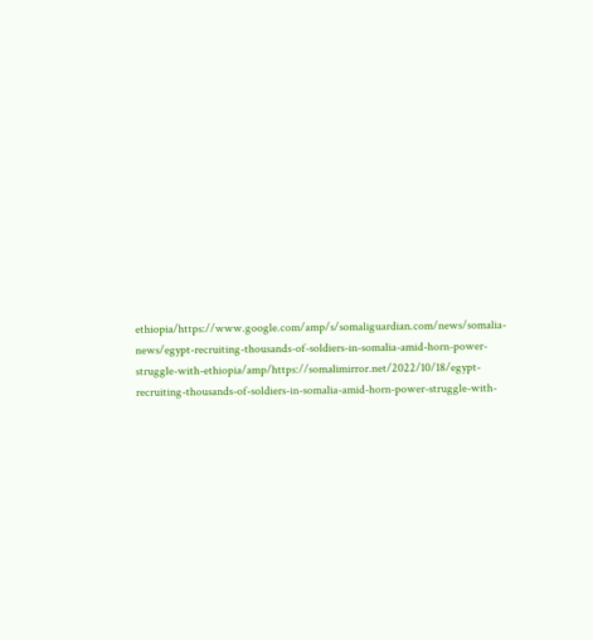ethiopia/https://www.google.com/amp/s/somaliguardian.com/news/somalia-news/egypt-recruiting-thousands-of-soldiers-in-somalia-amid-horn-power-struggle-with-ethiopia/amp/https://somalimirror.net/2022/10/18/egypt-recruiting-thousands-of-soldiers-in-somalia-amid-horn-power-struggle-with-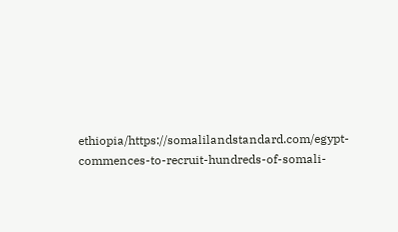ethiopia/https://somalilandstandard.com/egypt-commences-to-recruit-hundreds-of-somali-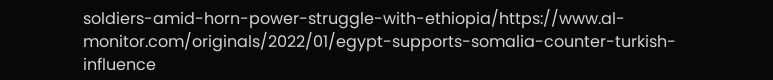soldiers-amid-horn-power-struggle-with-ethiopia/https://www.al-monitor.com/originals/2022/01/egypt-supports-somalia-counter-turkish-influence